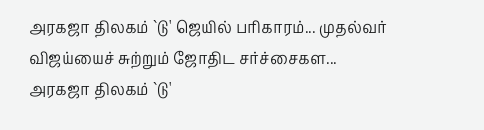அரகஜா திலகம் `டு' ஜெயில் பரிகாரம்... முதல்வர் விஜய்யைச் சுற்றும் ஜோதிட சர்ச்சைகள...
அரகஜா திலகம் `டு'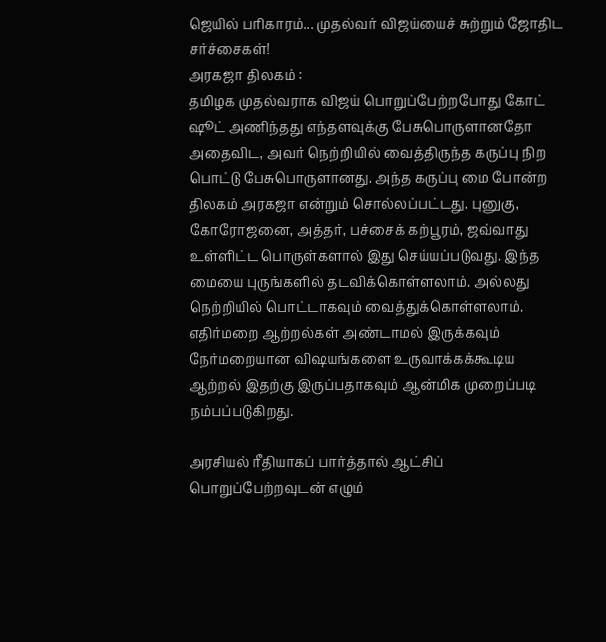ஜெயில் பரிகாரம்... முதல்வர் விஜய்யைச் சுற்றும் ஜோதிட சர்ச்சைகள்!
அரகஜா திலகம் :
தமிழக முதல்வராக விஜய் பொறுப்பேற்றபோது கோட் ஷூட் அணிந்தது எந்தளவுக்கு பேசுபொருளானதோ அதைவிட, அவர் நெற்றியில் வைத்திருந்த கருப்பு நிற பொட்டு பேசுபொருளானது. அந்த கருப்பு மை போன்ற திலகம் அரகஜா என்றும் சொல்லப்பட்டது. புனுகு, கோரோஜனை, அத்தர், பச்சைக் கற்பூரம், ஜவ்வாது உள்ளிட்ட பொருள்களால் இது செய்யப்படுவது. இந்த மையை புருங்களில் தடவிக்கொள்ளலாம். அல்லது நெற்றியில் பொட்டாகவும் வைத்துக்கொள்ளலாம். எதிர்மறை ஆற்றல்கள் அண்டாமல் இருக்கவும் நேர்மறையான விஷயங்களை உருவாக்கக்கூடிய ஆற்றல் இதற்கு இருப்பதாகவும் ஆன்மிக முறைப்படி நம்பப்படுகிறது.

அரசியல் ரீதியாகப் பார்த்தால் ஆட்சிப் பொறுப்பேற்றவுடன் எழும்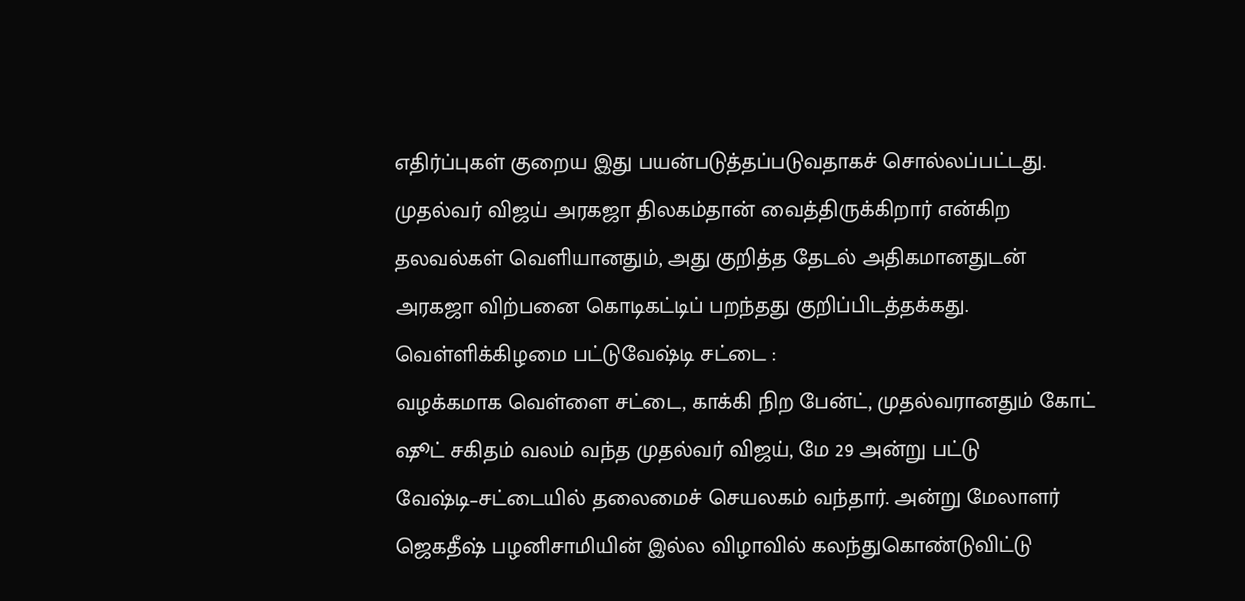எதிர்ப்புகள் குறைய இது பயன்படுத்தப்படுவதாகச் சொல்லப்பட்டது. முதல்வர் விஜய் அரகஜா திலகம்தான் வைத்திருக்கிறார் என்கிற தலவல்கள் வெளியானதும், அது குறித்த தேடல் அதிகமானதுடன் அரகஜா விற்பனை கொடிகட்டிப் பறந்தது குறிப்பிடத்தக்கது.
வெள்ளிக்கிழமை பட்டுவேஷ்டி சட்டை :
வழக்கமாக வெள்ளை சட்டை, காக்கி நிற பேன்ட், முதல்வரானதும் கோட் ஷூட் சகிதம் வலம் வந்த முதல்வர் விஜய், மே 29 அன்று பட்டு வேஷ்டி–சட்டையில் தலைமைச் செயலகம் வந்தார். அன்று மேலாளர் ஜெகதீஷ் பழனிசாமியின் இல்ல விழாவில் கலந்துகொண்டுவிட்டு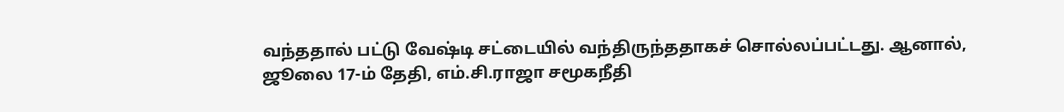வந்ததால் பட்டு வேஷ்டி சட்டையில் வந்திருந்ததாகச் சொல்லப்பட்டது. ஆனால், ஜூலை 17-ம் தேதி, எம்.சி.ராஜா சமூகநீதி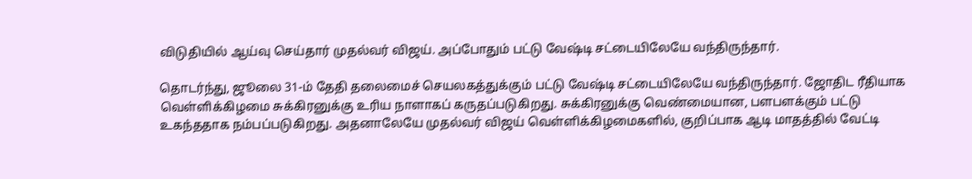விடுதியில் ஆய்வு செய்தார் முதல்வர் விஜய். அப்போதும் பட்டு வேஷ்டி சட்டையிலேயே வந்திருந்தார்.

தொடர்ந்து, ஜூலை 31-ம் தேதி தலைமைச் செயலகத்துக்கும் பட்டு வேஷ்டி சட்டையிலேயே வந்திருந்தார். ஜோதிட ரீதியாக வெள்ளிக்கிழமை சுக்கிரனுக்கு உரிய நாளாகப் கருதப்படுகிறது. சுக்கிரனுக்கு வெண்மையான, பளபளக்கும் பட்டு உகந்ததாக நம்பப்படுகிறது. அதனாலேயே முதல்வர் விஜய் வெள்ளிக்கிழமைகளில், குறிப்பாக ஆடி மாதத்தில் வேட்டி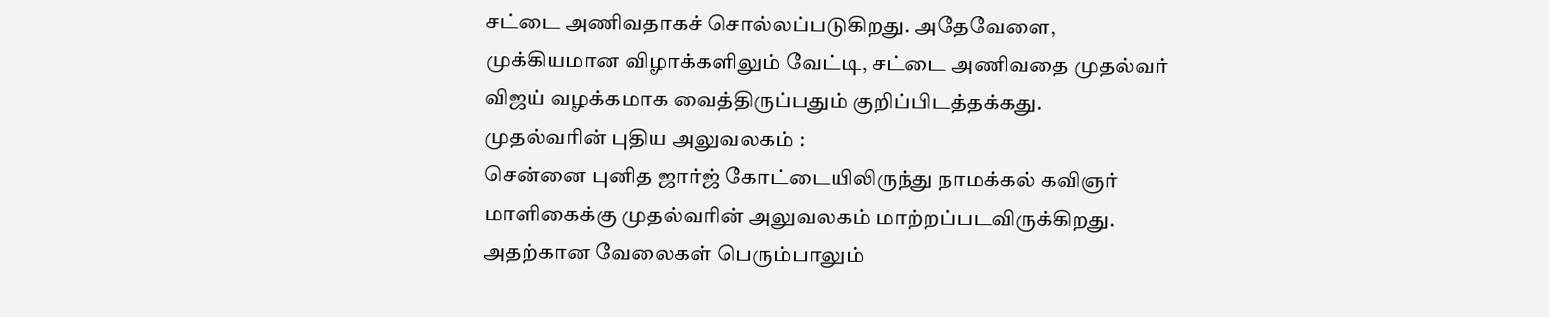சட்டை அணிவதாகச் சொல்லப்படுகிறது. அதேவேளை, முக்கியமான விழாக்களிலும் வேட்டி, சட்டை அணிவதை முதல்வர் விஜய் வழக்கமாக வைத்திருப்பதும் குறிப்பிடத்தக்கது.
முதல்வரின் புதிய அலுவலகம் :
சென்னை புனித ஜார்ஜ் கோட்டையிலிருந்து நாமக்கல் கவிஞர் மாளிகைக்கு முதல்வரின் அலுவலகம் மாற்றப்படவிருக்கிறது. அதற்கான வேலைகள் பெரும்பாலும்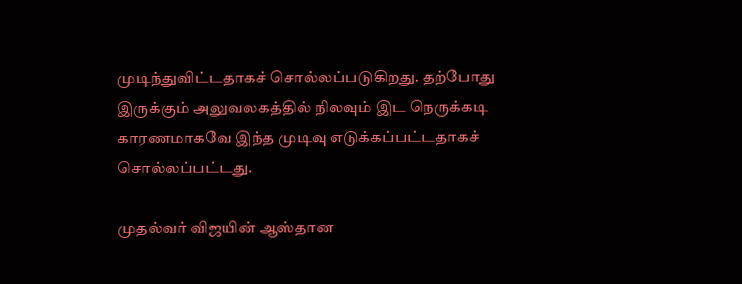முடிந்துவிட்டதாகச் சொல்லப்படுகிறது. தற்போது இருக்கும் அலுவலகத்தில் நிலவும் இட நெருக்கடி காரணமாகவே இந்த முடிவு எடுக்கப்பட்டதாகச் சொல்லப்பட்டது.

முதல்வர் விஜயின் ஆஸ்தான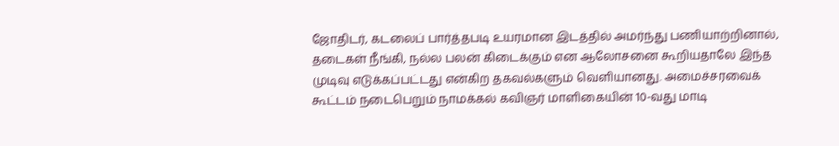ஜோதிடர், கடலைப் பார்த்தபடி உயரமான இடத்தில் அமர்ந்து பணியாற்றினால், தடைகள் நீங்கி, நல்ல பலன் கிடைக்கும் என ஆலோசனை கூறியதாலே இந்த முடிவு எடுக்கப்பட்டது என்கிற தகவல்களும் வெளியானது. அமைச்சரவைக் கூட்டம் நடைபெறும் நாமக்கல் கவிஞர் மாளிகையின் 10-வது மாடி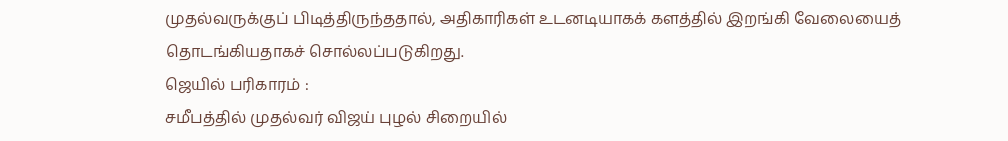முதல்வருக்குப் பிடித்திருந்ததால், அதிகாரிகள் உடனடியாகக் களத்தில் இறங்கி வேலையைத் தொடங்கியதாகச் சொல்லப்படுகிறது.
ஜெயில் பரிகாரம் :
சமீபத்தில் முதல்வர் விஜய் புழல் சிறையில்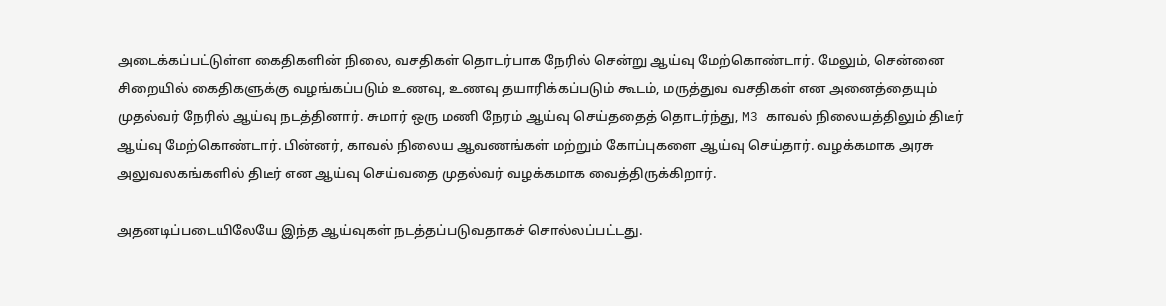அடைக்கப்பட்டுள்ள கைதிகளின் நிலை, வசதிகள் தொடர்பாக நேரில் சென்று ஆய்வு மேற்கொண்டார். மேலும், சென்னை சிறையில் கைதிகளுக்கு வழங்கப்படும் உணவு, உணவு தயாரிக்கப்படும் கூடம், மருத்துவ வசதிகள் என அனைத்தையும் முதல்வர் நேரில் ஆய்வு நடத்தினார். சுமார் ஒரு மணி நேரம் ஆய்வு செய்ததைத் தொடர்ந்து, M3 காவல் நிலையத்திலும் திடீர் ஆய்வு மேற்கொண்டார். பின்னர், காவல் நிலைய ஆவணங்கள் மற்றும் கோப்புகளை ஆய்வு செய்தார். வழக்கமாக அரசு அலுவலகங்களில் திடீர் என ஆய்வு செய்வதை முதல்வர் வழக்கமாக வைத்திருக்கிறார்.

அதனடிப்படையிலேயே இந்த ஆய்வுகள் நடத்தப்படுவதாகச் சொல்லப்பட்டது.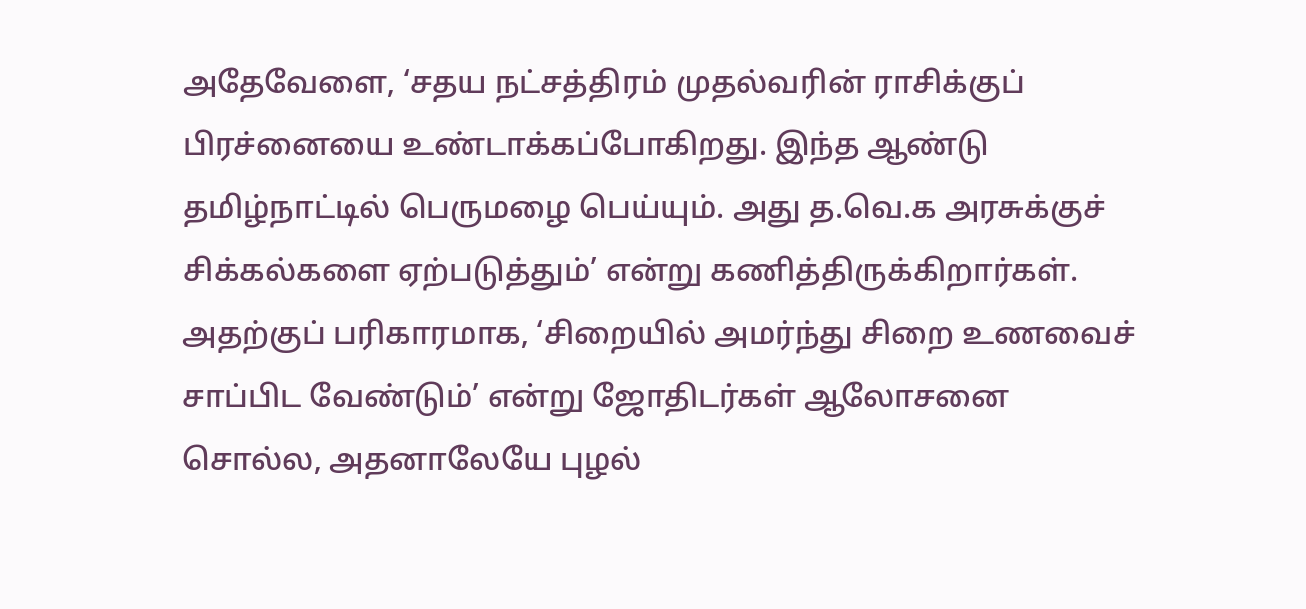அதேவேளை, ‘சதய நட்சத்திரம் முதல்வரின் ராசிக்குப் பிரச்னையை உண்டாக்கப்போகிறது. இந்த ஆண்டு தமிழ்நாட்டில் பெருமழை பெய்யும். அது த.வெ.க அரசுக்குச் சிக்கல்களை ஏற்படுத்தும்’ என்று கணித்திருக்கிறார்கள். அதற்குப் பரிகாரமாக, ‘சிறையில் அமர்ந்து சிறை உணவைச் சாப்பிட வேண்டும்’ என்று ஜோதிடர்கள் ஆலோசனை சொல்ல, அதனாலேயே புழல்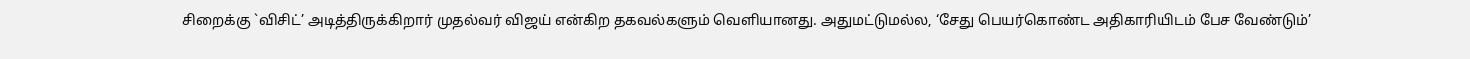சிறைக்கு `விசிட்’ அடித்திருக்கிறார் முதல்வர் விஜய் என்கிற தகவல்களும் வெளியானது. அதுமட்டுமல்ல, ‘சேது பெயர்கொண்ட அதிகாரியிடம் பேச வேண்டும்’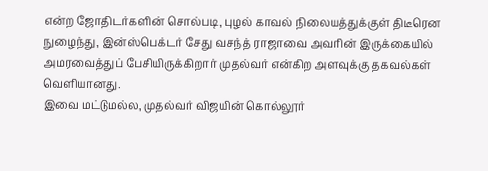என்ற ஜோதிடர்களின் சொல்படி, புழல் காவல் நிலையத்துக்குள் திடீரென நுழைந்து, இன்ஸ்பெக்டர் சேது வசந்த் ராஜாவை அவரின் இருக்கையில் அமரவைத்துப் பேசியிருக்கிறார் முதல்வர் என்கிற அளவுக்கு தகவல்கள் வெளியானது.
இவை மட்டுமல்ல, முதல்வர் விஜயின் கொல்லூர்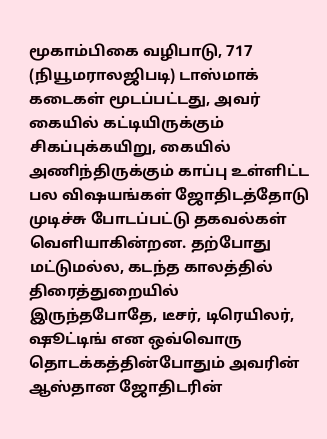மூகாம்பிகை வழிபாடு, 717 (நியூமராலஜிபடி) டாஸ்மாக் கடைகள் மூடப்பட்டது, அவர் கையில் கட்டியிருக்கும் சிகப்புக்கயிறு, கையில் அணிந்திருக்கும் காப்பு உள்ளிட்ட பல விஷயங்கள் ஜோதிடத்தோடு முடிச்சு போடப்பட்டு தகவல்கள் வெளியாகின்றன. தற்போது மட்டுமல்ல, கடந்த காலத்தில் திரைத்துறையில் இருந்தபோதே, டீசர், டிரெயிலர், ஷூட்டிங் என ஒவ்வொரு தொடக்கத்தின்போதும் அவரின் ஆஸ்தான ஜோதிடரின்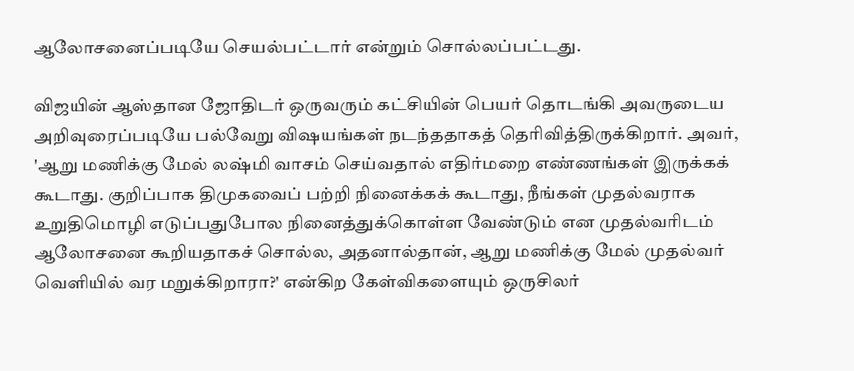ஆலோசனைப்படியே செயல்பட்டார் என்றும் சொல்லப்பட்டது.

விஜயின் ஆஸ்தான ஜோதிடர் ஒருவரும் கட்சியின் பெயர் தொடங்கி அவருடைய அறிவுரைப்படியே பல்வேறு விஷயங்கள் நடந்ததாகத் தெரிவித்திருக்கிறார். அவர், 'ஆறு மணிக்கு மேல் லஷ்மி வாசம் செய்வதால் எதிர்மறை எண்ணங்கள் இருக்கக் கூடாது. குறிப்பாக திமுகவைப் பற்றி நினைக்கக் கூடாது, நீங்கள் முதல்வராக உறுதிமொழி எடுப்பதுபோல நினைத்துக்கொள்ள வேண்டும் என முதல்வரிடம் ஆலோசனை கூறியதாகச் சொல்ல, அதனால்தான், ஆறு மணிக்கு மேல் முதல்வர் வெளியில் வர மறுக்கிறாரா?' என்கிற கேள்விகளையும் ஒருசிலர்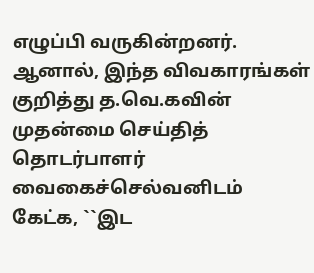எழுப்பி வருகின்றனர்.
ஆனால், இந்த விவகாரங்கள் குறித்து த.வெ.கவின் முதன்மை செய்தித் தொடர்பாளர் வைகைச்செல்வனிடம் கேட்க, ``இட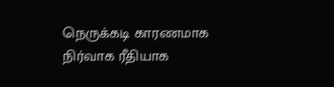நெருக்கடி காரணமாக நிர்வாக ரீதியாக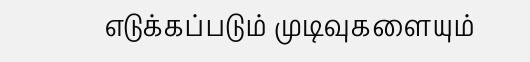எடுக்கப்படும் முடிவுகளையும்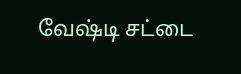வேஷ்டி சட்டை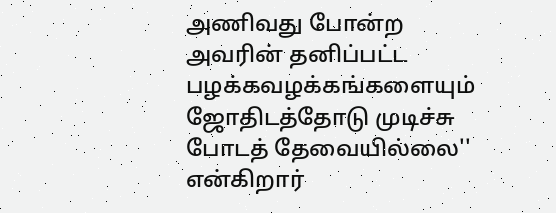அணிவது போன்ற அவரின் தனிப்பட்ட பழக்கவழக்கங்களையும் ஜோதிடத்தோடு முடிச்சு போடத் தேவையில்லை'' என்கிறார்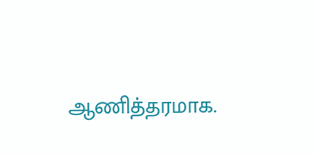ஆணித்தரமாக.